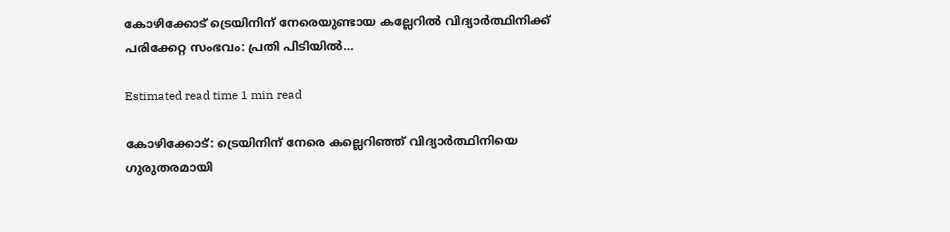കോഴിക്കോട് ട്രെയിനിന് നേരെയുണ്ടായ കല്ലേറിൽ വിദ്യാർത്ഥിനിക്ക് പരിക്കേറ്റ സംഭവം: പ്രതി പിടിയിൽ…

Estimated read time 1 min read

കോഴിക്കോട്: ട്രെയിനിന് നേരെ കല്ലെറിഞ്ഞ് വിദ്യാർത്ഥിനിയെ ഗുരുതരമായി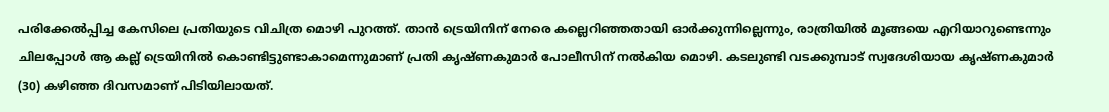പരിക്കേൽപ്പിച്ച കേസിലെ പ്രതിയുടെ വിചിത്ര മൊഴി പുറത്ത്. താൻ ട്രെയിനിന് നേരെ കല്ലെറിഞ്ഞതായി ഓർക്കുന്നില്ലെന്നും, രാത്രിയിൽ മൂങ്ങയെ എറിയാറുണ്ടെന്നും ചിലപ്പോൾ ആ കല്ല് ട്രെയിനിൽ കൊണ്ടിട്ടുണ്ടാകാമെന്നുമാണ് പ്രതി കൃഷ്ണകുമാർ പോലീസിന് നൽകിയ മൊഴി. കടലുണ്ടി വടക്കുമ്പാട് സ്വദേശിയായ കൃഷ്ണകുമാർ (30) കഴിഞ്ഞ ദിവസമാണ് പിടിയിലായത്.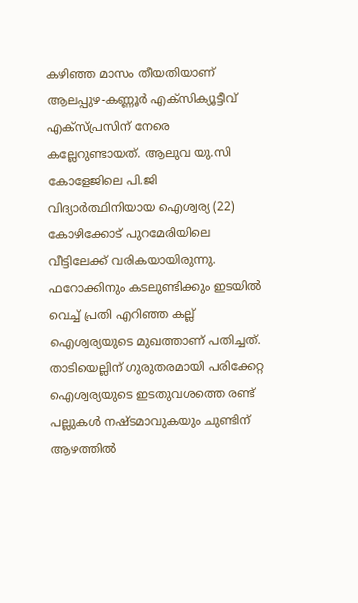കഴിഞ്ഞ മാസം തീയതിയാണ് ആലപ്പുഴ-കണ്ണൂർ എക്‌സിക്യൂട്ടീവ് എക്‌സ്പ്രസിന് നേരെ കല്ലേറുണ്ടായത്. ആലുവ യു.സി കോളേജിലെ പി.ജി വിദ്യാർത്ഥിനിയായ ഐശ്വര്യ (22) കോഴിക്കോട് പുറമേരിയിലെ വീട്ടിലേക്ക് വരികയായിരുന്നു. ഫറോക്കിനും കടലുണ്ടിക്കും ഇടയിൽ വെച്ച് പ്രതി എറിഞ്ഞ കല്ല് ഐശ്വര്യയുടെ മുഖത്താണ് പതിച്ചത്. താടിയെല്ലിന് ഗുരുതരമായി പരിക്കേറ്റ ഐശ്വര്യയുടെ ഇടതുവശത്തെ രണ്ട് പല്ലുകൾ നഷ്ടമാവുകയും ചുണ്ടിന് ആഴത്തിൽ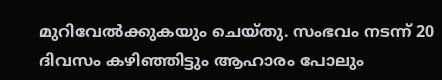മുറിവേൽക്കുകയും ചെയ്തു. സംഭവം നടന്ന് 20 ദിവസം കഴിഞ്ഞിട്ടും ആഹാരം പോലും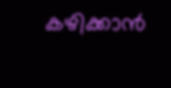കഴിക്കാൻ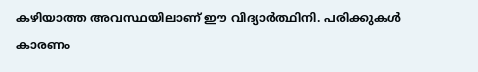കഴിയാത്ത അവസ്ഥയിലാണ് ഈ വിദ്യാർത്ഥിനി. പരിക്കുകൾ കാരണം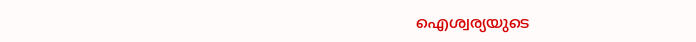ഐശ്വര്യയുടെ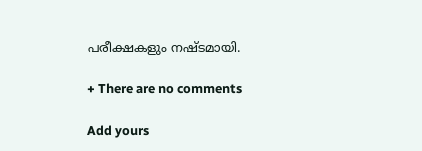പരീക്ഷകളും നഷ്ടമായി.

+ There are no comments

Add yours